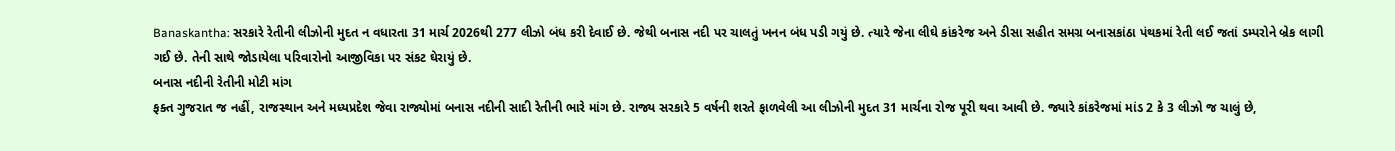Banaskantha: સરકારે રેતીની લીઝોની મુદત ન વધારતા 31 માર્ચ 2026થી 277 લીઝો બંધ કરી દેવાઈ છે. જેથી બનાસ નદી પર ચાલતું ખનન બંધ પડી ગયું છે. ત્યારે જેના લીઘે કાંકરેજ અને ડીસા સહીત સમગ્ર બનાસકાંઠા પંથકમાં રેતી લઈ જતાં ડમ્પરોને બ્રેક લાગી ગઈ છે. તેની સાથે જોડાયેલા પરિવારોનો આજીવિકા પર સંકટ ઘેરાયું છે.
બનાસ નદીની રેતીની મોટી માંગ
ફક્ત ગુજરાત જ નહીં, રાજસ્થાન અને મધ્યપ્રદેશ જેવા રાજ્યોમાં બનાસ નદીની સાદી રેતીની ભારે માંગ છે. રાજ્ય સરકારે 5 વર્ષની શરતે ફાળવેલી આ લીઝોની મુદત 31 માર્ચના રોજ પૂરી થવા આવી છે. જ્યારે કાંકરેજમાં માંડ 2 કે 3 લીઝો જ ચાલું છે,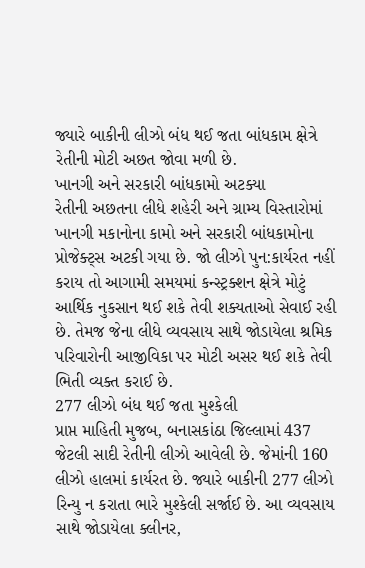જ્યારે બાકીની લીઝો બંધ થઈ જતા બાંધકામ ક્ષેત્રે રેતીની મોટી અછત જોવા મળી છે.
ખાનગી અને સરકારી બાંધકામો અટક્યા
રેતીની અછતના લીધે શહેરી અને ગ્રામ્ય વિસ્તારોમાં ખાનગી મકાનોના કામો અને સરકારી બાંધકામોના પ્રોજેક્ટ્સ અટકી ગયા છે. જો લીઝો પુન:કાર્યરત નહીં કરાય તો આગામી સમયમાં કન્સ્ટ્રક્શન ક્ષેત્રે મોટું આર્થિક નુકસાન થઈ શકે તેવી શક્યતાઓ સેવાઈ રહી છે. તેમજ જેના લીધે વ્યવસાય સાથે જોડાયેલા શ્રમિક પરિવારોની આજીવિકા પર મોટી અસર થઈ શકે તેવી ભિતી વ્યક્ત કરાઈ છે.
277 લીઝો બંધ થઈ જતા મુશ્કેલી
પ્રાપ્ત માહિતી મુજબ, બનાસકાંઠા જિલ્લામાં 437 જેટલી સાદી રેતીની લીઝો આવેલી છે. જેમાંની 160 લીઝો હાલમાં કાર્યરત છે. જ્યારે બાકીની 277 લીઝો રિન્યુ ન કરાતા ભારે મુશ્કેલી સર્જાઈ છે. આ વ્યવસાય સાથે જોડાયેલા ક્લીનર,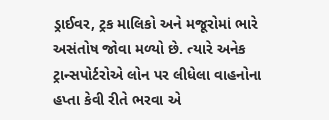ડ્રાઈવર, ટ્રક માલિકો અને મજૂરોમાં ભારે અસંતોષ જોવા મળ્યો છે. ત્યારે અનેક ટ્રાન્સપોર્ટરોએ લોન પર લીધેલા વાહનોના હપ્તા કેવી રીતે ભરવા એ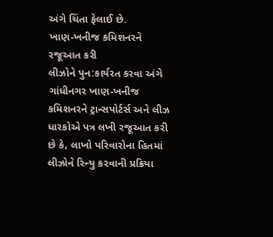અંગે ચિંતા ફેલાઈ છે.
ખાણ-ખનીજ કમિશનરને રજૂઆત કરી
લીઝોને પુન:કાર્યરત કરવા અંગે ગાંધીનગર ખાણ-ખનીજ કમિશનરને ટ્રાન્સપોર્ટર્સ અને લીઝ ધારકોએ પત્ર લખી રજૂઆત કરી છે કે, લાખો પરિવારોના હિતમાં લીઝોને રિન્યુ કરવાની પ્રક્રિયા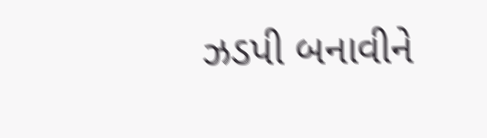ઝડપી બનાવીને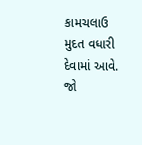કામચલાઉ મુદત વધારી દેવામાં આવે. જો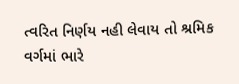ત્વરિત નિર્ણય નહી લેવાય તો શ્રમિક વર્ગમાં ભારે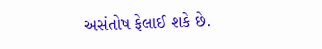અસંતોષ ફેલાઈ શકે છે.